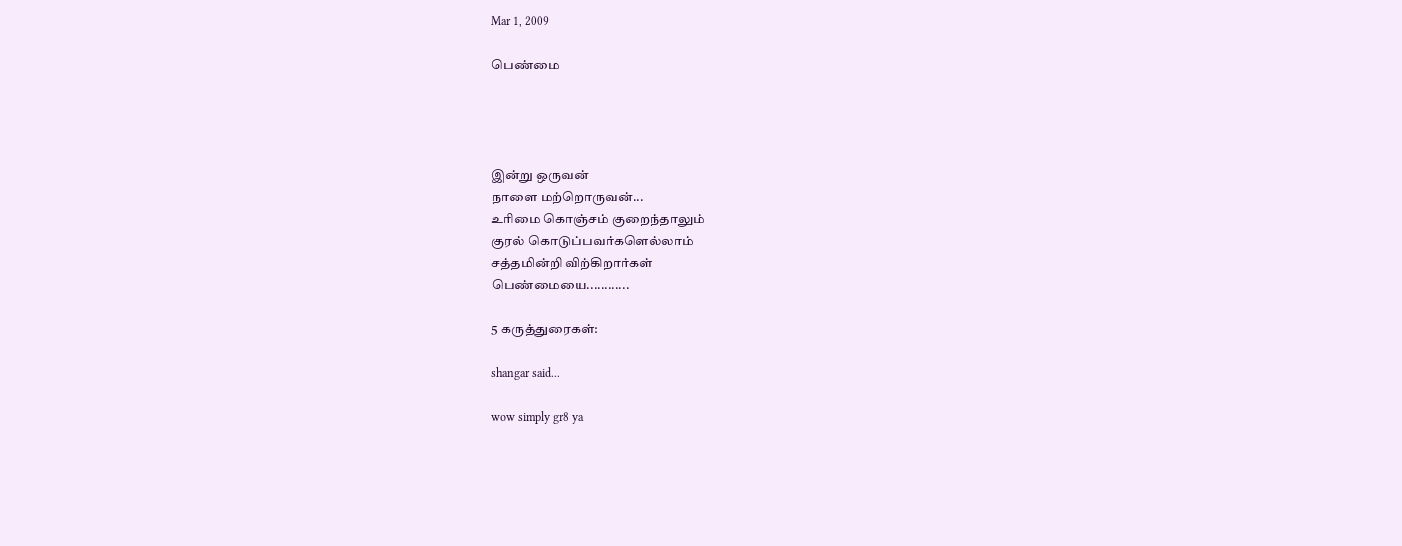Mar 1, 2009

பெண்மை




இன்று ஒருவன்
நாளை மற்றொருவன்...
உரிமை கொஞ்சம் குறைந்தாலும்
குரல் கொடுப்பவர்களெல்லாம்
சத்தமின்றி விற்கிறார்கள்
பெண்மையை............

5 கருத்துரைகள்:

shangar said...

wow simply gr8 ya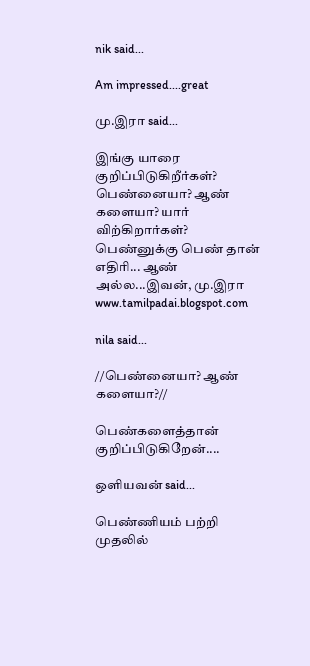nik said...

Am impressed....great

மு.இரா said...

இங்கு யாரை குறிப்பிடுகிறீர்கள்? பெண்னையா? ஆண் களையா? யார் விற்கிறார்கள்? பெண்னுக்கு பெண் தான் எதிரி... ஆண் அல்ல...இவன், மு.இரா www.tamilpadai.blogspot.com

nila said...

//பெண்னையா? ஆண் களையா?//

பெண்களைத்தான் குறிப்பிடுகிறேன்....

ஒளியவன் said...

பெண்ணியம் பற்றி முதலில்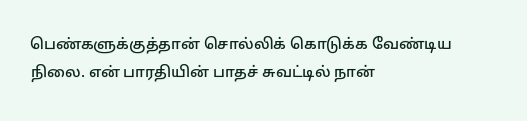பெண்களுக்குத்தான் சொல்லிக் கொடுக்க வேண்டிய நிலை. என் பாரதியின் பாதச் சுவட்டில் நான்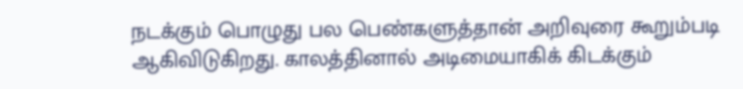நடக்கும் பொழுது பல பெண்களுத்தான் அறிவுரை கூறும்படி ஆகிவிடுகிறது. காலத்தினால் அடிமையாகிக் கிடக்கும்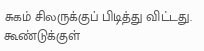சுகம் சிலருக்குப் பிடித்து விட்டது. கூண்டுக்குள்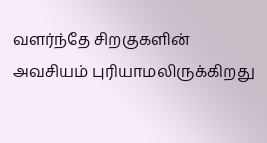வளர்ந்தே சிறகுகளின் அவசியம் புரியாமலிருக்கிறது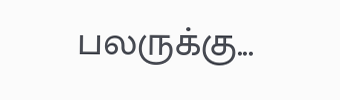பலருக்கு...